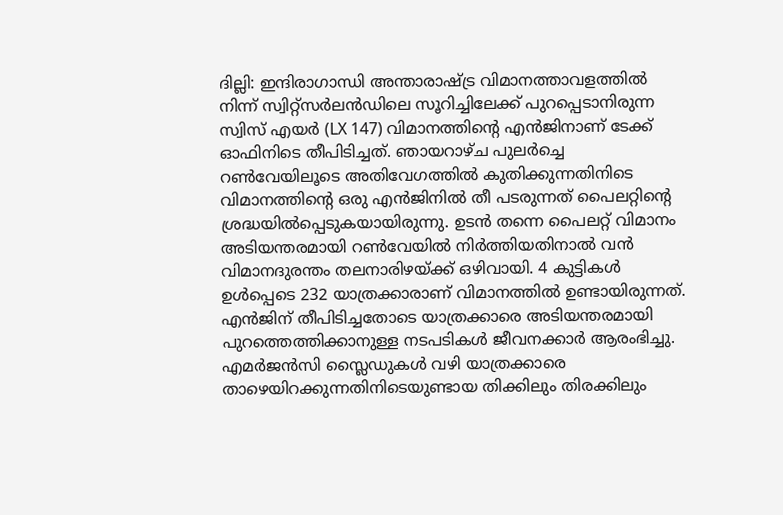ദില്ലി: ഇന്ദിരാഗാന്ധി അന്താരാഷ്ട്ര വിമാനത്താവളത്തിൽ നിന്ന് സ്വിറ്റ്സർലൻഡിലെ സൂറിച്ചിലേക്ക് പുറപ്പെടാനിരുന്ന സ്വിസ് എയർ (LX 147) വിമാനത്തിന്റെ എൻജിനാണ് ടേക്ക് ഓഫിനിടെ തീപിടിച്ചത്. ഞായറാഴ്ച പുലർച്ചെ റൺവേയിലൂടെ അതിവേഗത്തിൽ കുതിക്കുന്നതിനിടെ വിമാനത്തിന്റെ ഒരു എൻജിനിൽ തീ പടരുന്നത് പൈലറ്റിന്റെ ശ്രദ്ധയിൽപ്പെടുകയായിരുന്നു. ഉടൻ തന്നെ പൈലറ്റ് വിമാനം അടിയന്തരമായി റൺവേയിൽ നിർത്തിയതിനാൽ വൻ വിമാനദുരന്തം തലനാരിഴയ്ക്ക് ഒഴിവായി. 4 കുട്ടികൾ ഉൾപ്പെടെ 232 യാത്രക്കാരാണ് വിമാനത്തിൽ ഉണ്ടായിരുന്നത്.
എൻജിന് തീപിടിച്ചതോടെ യാത്രക്കാരെ അടിയന്തരമായി പുറത്തെത്തിക്കാനുള്ള നടപടികൾ ജീവനക്കാർ ആരംഭിച്ചു. എമർജൻസി സ്ലൈഡുകൾ വഴി യാത്രക്കാരെ താഴെയിറക്കുന്നതിനിടെയുണ്ടായ തിക്കിലും തിരക്കിലും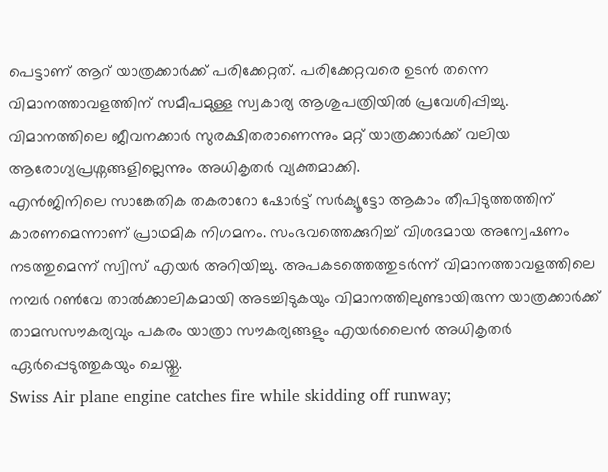പെട്ടാണ് ആറ് യാത്രക്കാർക്ക് പരിക്കേറ്റത്. പരിക്കേറ്റവരെ ഉടൻ തന്നെ വിമാനത്താവളത്തിന് സമീപമുള്ള സ്വകാര്യ ആശുപത്രിയിൽ പ്രവേശിപ്പിച്ചു. വിമാനത്തിലെ ജീവനക്കാർ സുരക്ഷിതരാണെന്നും മറ്റ് യാത്രക്കാർക്ക് വലിയ ആരോഗ്യപ്രശ്നങ്ങളില്ലെന്നും അധികൃതർ വ്യക്തമാക്കി.
എൻജിനിലെ സാങ്കേതിക തകരാറോ ഷോർട്ട് സർക്യൂട്ടോ ആകാം തീപിടുത്തത്തിന് കാരണമെന്നാണ് പ്രാഥമിക നിഗമനം. സംഭവത്തെക്കുറിച്ച് വിശദമായ അന്വേഷണം നടത്തുമെന്ന് സ്വിസ് എയർ അറിയിച്ചു. അപകടത്തെത്തുടർന്ന് വിമാനത്താവളത്തിലെ നമ്പർ റൺവേ താൽക്കാലികമായി അടച്ചിടുകയും വിമാനത്തിലുണ്ടായിരുന്ന യാത്രക്കാർക്ക് താമസസൗകര്യവും പകരം യാത്രാ സൗകര്യങ്ങളും എയർലൈൻ അധികൃതർ ഏർപ്പെടുത്തുകയും ചെയ്തു.
Swiss Air plane engine catches fire while skidding off runway;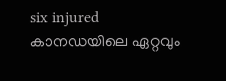six injured
കാനഡയിലെ ഏറ്റവും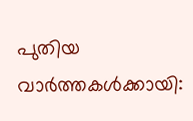പുതിയ വാർത്തകൾക്കായി: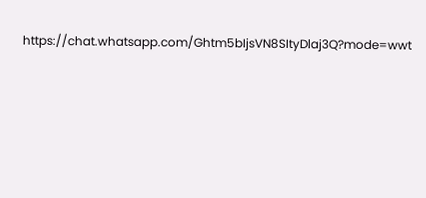https://chat.whatsapp.com/Ghtm5bIjsVN8SItyDlaj3Q?mode=wwt